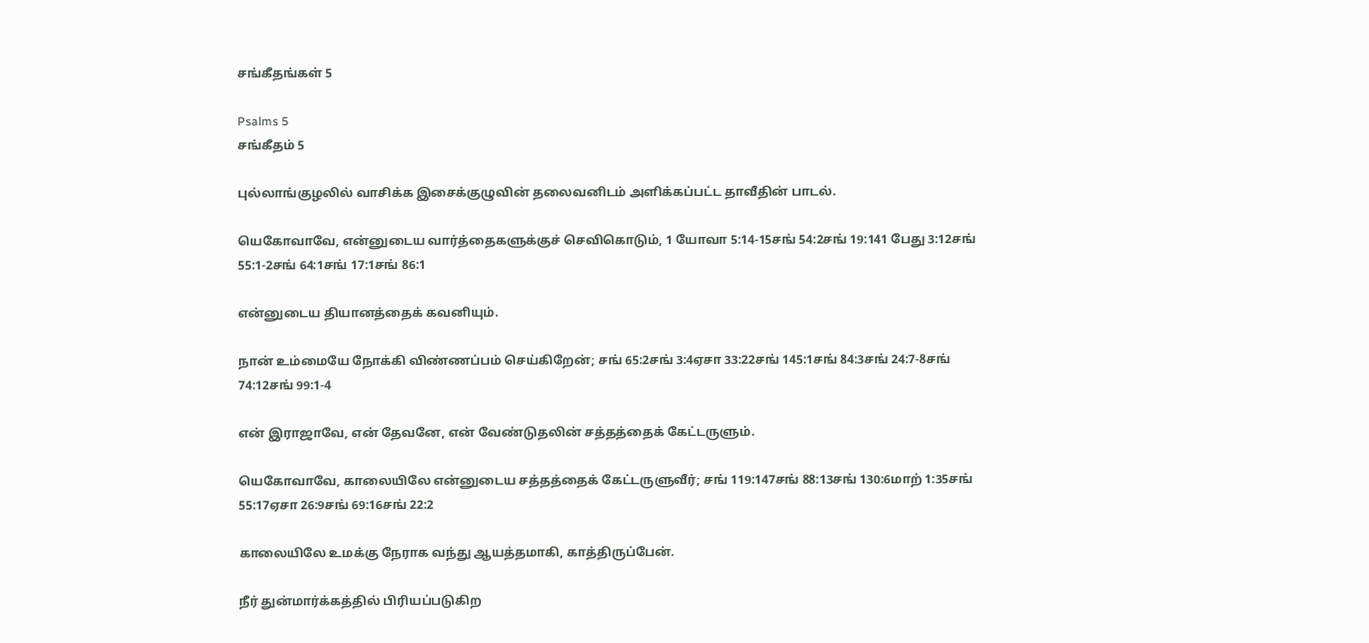சங்கீதங்கள் 5

Psalms 5
சங்கீதம் 5

புல்லாங்குழலில் வாசிக்க இசைக்குழுவின் தலைவனிடம் அளிக்கப்பட்ட தாவீதின் பாடல்.

யெகோவாவே, என்னுடைய வார்த்தைகளுக்குச் செவிகொடும், 1 யோவா 5:14-15சங் 54:2சங் 19:141 பேது 3:12சங் 55:1-2சங் 64:1சங் 17:1சங் 86:1

என்னுடைய தியானத்தைக் கவனியும்.

நான் உம்மையே நோக்கி விண்ணப்பம் செய்கிறேன்; சங் 65:2சங் 3:4ஏசா 33:22சங் 145:1சங் 84:3சங் 24:7-8சங் 74:12சங் 99:1-4

என் இராஜாவே, என் தேவனே, என் வேண்டுதலின் சத்தத்தைக் கேட்டருளும்.

யெகோவாவே, காலையிலே என்னுடைய சத்தத்தைக் கேட்டருளுவீர்; சங் 119:147சங் 88:13சங் 130:6மாற் 1:35சங் 55:17ஏசா 26:9சங் 69:16சங் 22:2

காலையிலே உமக்கு நேராக வந்து ஆயத்தமாகி, காத்திருப்பேன்.

நீர் துன்மார்க்கத்தில் பிரியப்படுகிற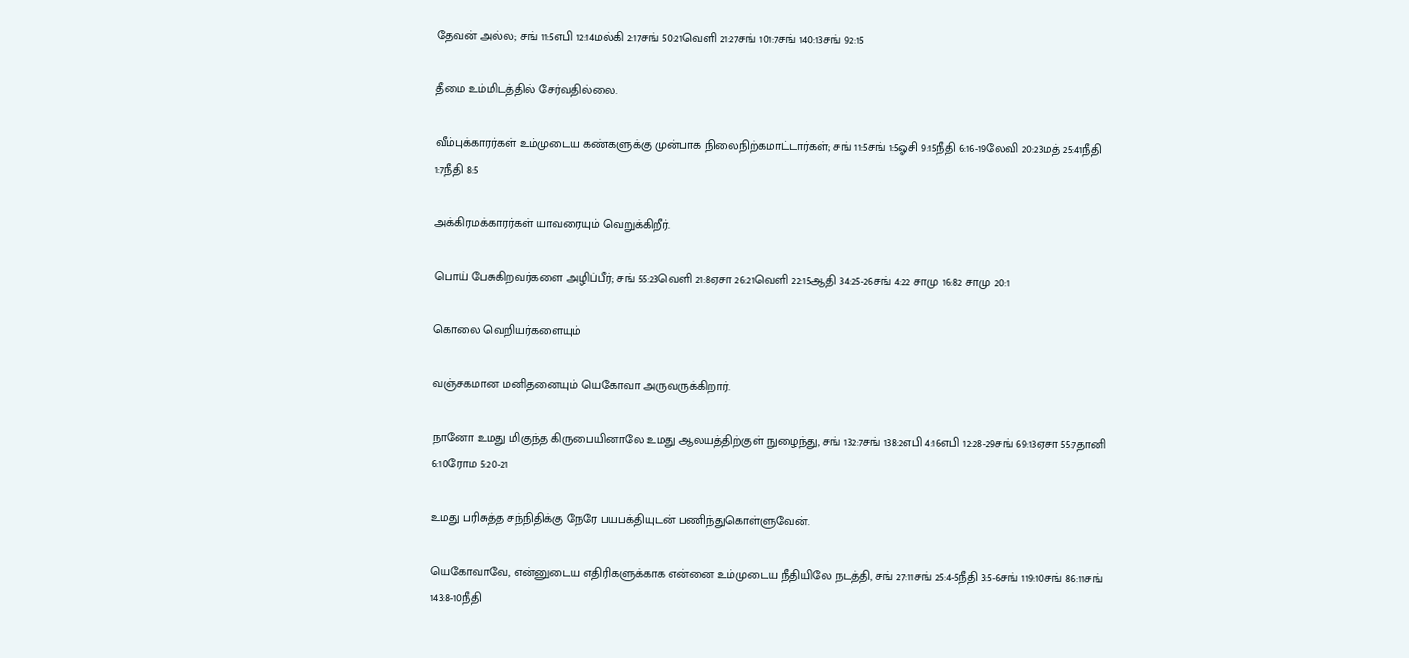தேவன் அல்ல; சங் 11:5எபி 12:14மல்கி 2:17சங் 50:21வெளி 21:27சங் 101:7சங் 140:13சங் 92:15

தீமை உம்மிடத்தில் சேர்வதில்லை.

வீம்புக்காரர்கள் உம்முடைய கண்களுக்கு முன்பாக நிலைநிற்கமாட்டார்கள்; சங் 11:5சங் 1:5ஓசி 9:15நீதி 6:16-19லேவி 20:23மத் 25:41நீதி 1:7நீதி 8:5

அக்கிரமக்காரர்கள் யாவரையும் வெறுக்கிறீர்.

பொய் பேசுகிறவர்களை அழிப்பீர்; சங் 55:23வெளி 21:8ஏசா 26:21வெளி 22:15ஆதி 34:25-26சங் 4:22 சாமு 16:82 சாமு 20:1

கொலை வெறியர்களையும்

வஞ்சகமான மனிதனையும் யெகோவா அருவருக்கிறார்.

நானோ உமது மிகுந்த கிருபையினாலே உமது ஆலயத்திற்குள் நுழைந்து, சங் 132:7சங் 138:2எபி 4:16எபி 12:28-29சங் 69:13ஏசா 55:7தானி 6:10ரோம 5:20-21

உமது பரிசுத்த சந்நிதிக்கு நேரே பயபக்தியுடன் பணிந்துகொள்ளுவேன்.

யெகோவாவே, என்னுடைய எதிரிகளுக்காக என்னை உம்முடைய நீதியிலே நடத்தி, சங் 27:11சங் 25:4-5நீதி 3:5-6சங் 119:10சங் 86:11சங் 143:8-10நீதி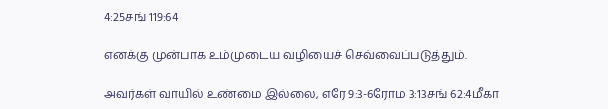4:25சங் 119:64

எனக்கு முன்பாக உம்முடைய வழியைச் செவ்வைப்படுத்தும்.

அவர்கள் வாயில் உண்மை இல்லை, எரே 9:3-6ரோம 3:13சங் 62:4மீகா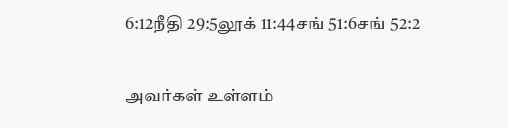6:12நீதி 29:5லூக் 11:44சங் 51:6சங் 52:2

அவர்கள் உள்ளம்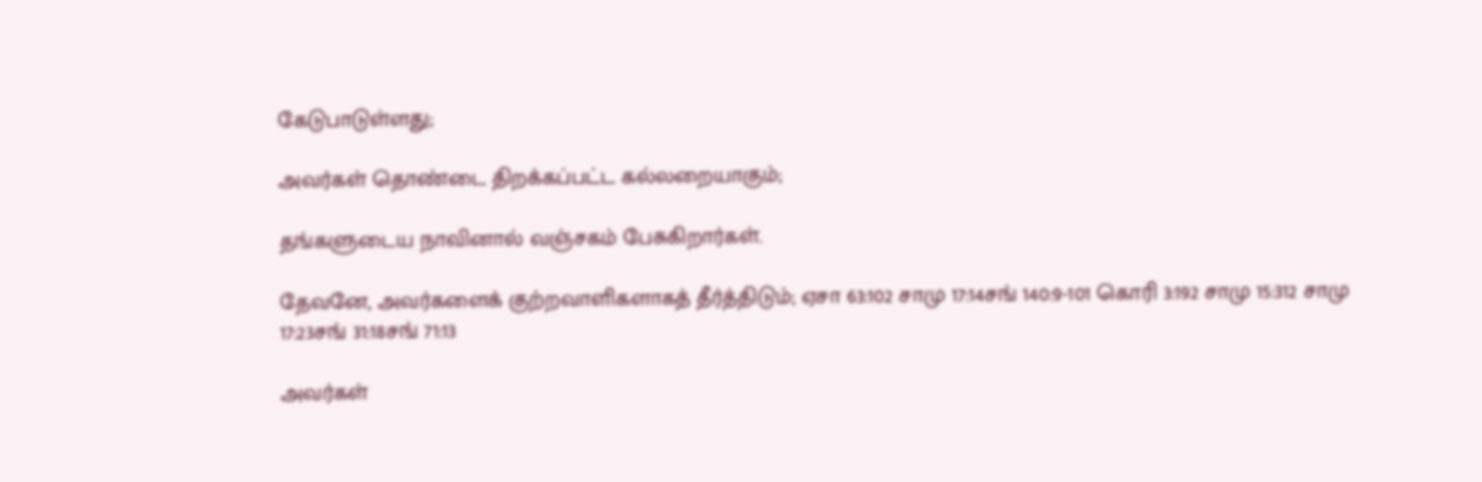கேடுபாடுள்ளது;

அவர்கள் தொண்டை திறக்கப்பட்ட கல்லறையாகும்;

தங்களுடைய நாவினால் வஞ்சகம் பேசுகிறார்கள்.

தேவனே, அவர்களைக் குற்றவாளிகளாகத் தீர்த்திடும்; ஏசா 63:102 சாமு 17:14சங் 140:9-101 கொரி 3:192 சாமு 15:312 சாமு 17:23சங் 31:18சங் 71:13

அவர்கள்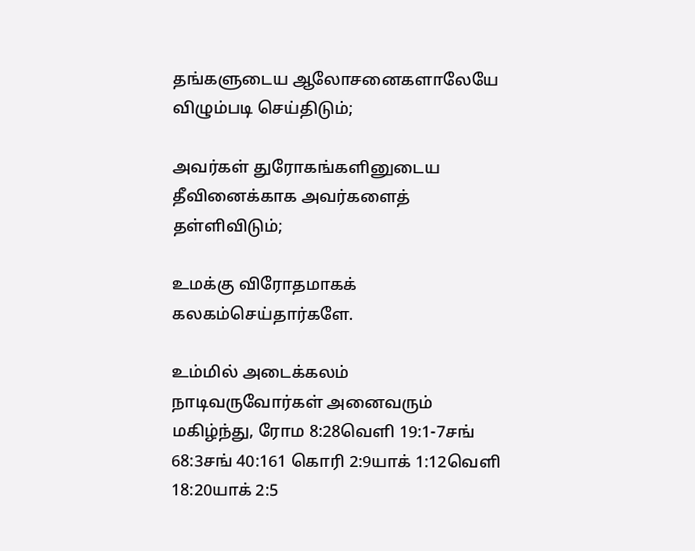தங்களுடைய ஆலோசனைகளாலேயே விழும்படி செய்திடும்;

அவர்கள் துரோகங்களினுடைய தீவினைக்காக அவர்களைத் தள்ளிவிடும்;

உமக்கு விரோதமாகக் கலகம்செய்தார்களே.

உம்மில் அடைக்கலம் நாடிவருவோர்கள் அனைவரும் மகிழ்ந்து, ரோம 8:28வெளி 19:1-7சங் 68:3சங் 40:161 கொரி 2:9யாக் 1:12வெளி 18:20யாக் 2:5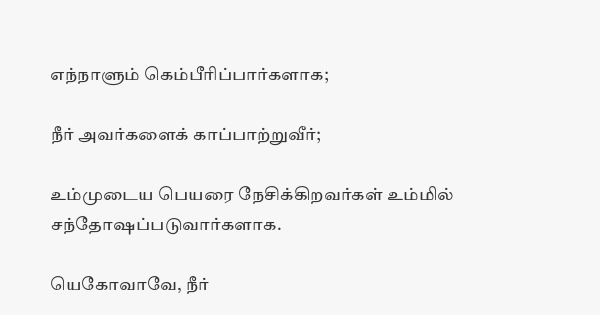எந்நாளும் கெம்பீரிப்பார்களாக;

நீர் அவர்களைக் காப்பாற்றுவீர்;

உம்முடைய பெயரை நேசிக்கிறவர்கள் உம்மில் சந்தோஷப்படுவார்களாக.

யெகோவாவே, நீர்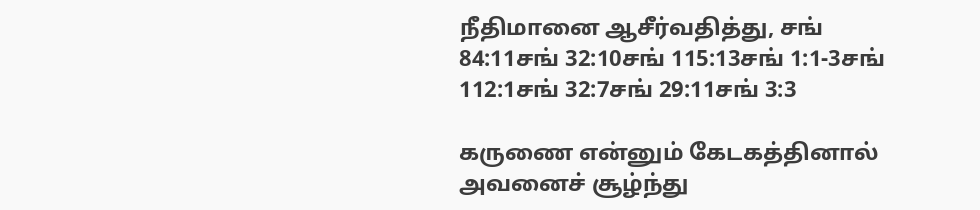நீதிமானை ஆசீர்வதித்து, சங் 84:11சங் 32:10சங் 115:13சங் 1:1-3சங் 112:1சங் 32:7சங் 29:11சங் 3:3

கருணை என்னும் கேடகத்தினால் அவனைச் சூழ்ந்து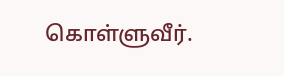கொள்ளுவீர்.